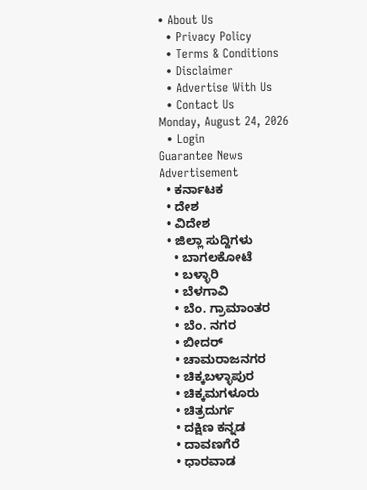• About Us
  • Privacy Policy
  • Terms & Conditions
  • Disclaimer
  • Advertise With Us
  • Contact Us
Monday, August 24, 2026
  • Login
Guarantee News
Advertisement
  • ಕರ್ನಾಟಕ
  • ದೇಶ
  • ವಿದೇಶ
  • ಜಿಲ್ಲಾ ಸುದ್ದಿಗಳು
    • ಬಾಗಲಕೋಟೆ
    • ಬಳ್ಳಾರಿ
    • ಬೆಳಗಾವಿ
    • ಬೆಂ. ಗ್ರಾಮಾಂತರ
    • ಬೆಂ. ನಗರ
    • ಬೀದರ್
    • ಚಾಮರಾಜನಗರ
    • ಚಿಕ್ಕಬಳ್ಳಾಪುರ
    • ಚಿಕ್ಕಮಗಳೂರು
    • ಚಿತ್ರದುರ್ಗ
    • ದಕ್ಷಿಣ ಕನ್ನಡ
    • ದಾವಣಗೆರೆ
    • ಧಾರವಾಡ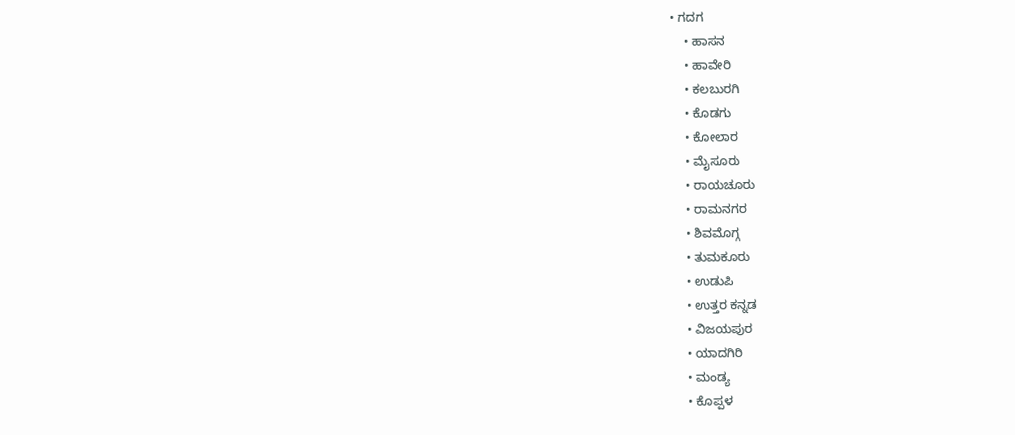• ಗದಗ
    • ಹಾಸನ
    • ಹಾವೇರಿ
    • ಕಲಬುರಗಿ
    • ಕೊಡಗು
    • ಕೋಲಾರ
    • ಮೈಸೂರು
    • ರಾಯಚೂರು
    • ರಾಮನಗರ
    • ಶಿವಮೊಗ್ಗ
    • ತುಮಕೂರು
    • ಉಡುಪಿ
    • ಉತ್ತರ ಕನ್ನಡ
    • ವಿಜಯಪುರ
    • ಯಾದಗಿರಿ
    • ಮಂಡ್ಯ
    • ಕೊಪ್ಪಳ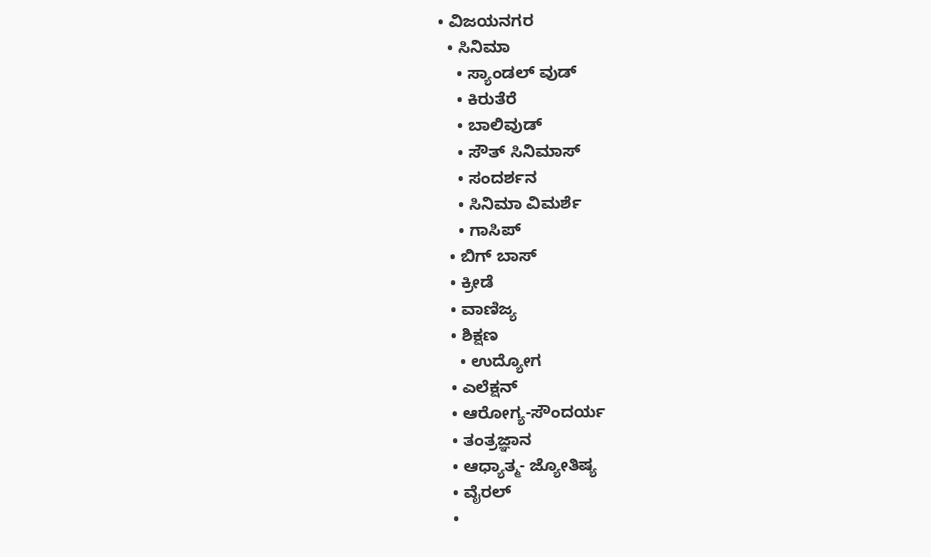• ವಿಜಯನಗರ
  • ಸಿನಿಮಾ
    • ಸ್ಯಾಂಡಲ್ ವುಡ್
    • ಕಿರುತೆರೆ
    • ಬಾಲಿವುಡ್
    • ಸೌತ್ ಸಿನಿಮಾಸ್
    • ಸಂದರ್ಶನ
    • ಸಿನಿಮಾ ವಿಮರ್ಶೆ
    • ಗಾಸಿಪ್
  • ಬಿಗ್ ಬಾಸ್
  • ಕ್ರೀಡೆ
  • ವಾಣಿಜ್ಯ
  • ಶಿಕ್ಷಣ
    • ಉದ್ಯೋಗ
  • ಎಲೆಕ್ಷನ್
  • ಆರೋಗ್ಯ-ಸೌಂದರ್ಯ
  • ತಂತ್ರಜ್ಞಾನ
  • ಆಧ್ಯಾತ್ಮ- ಜ್ಯೋತಿಷ್ಯ
  • ವೈರಲ್
  •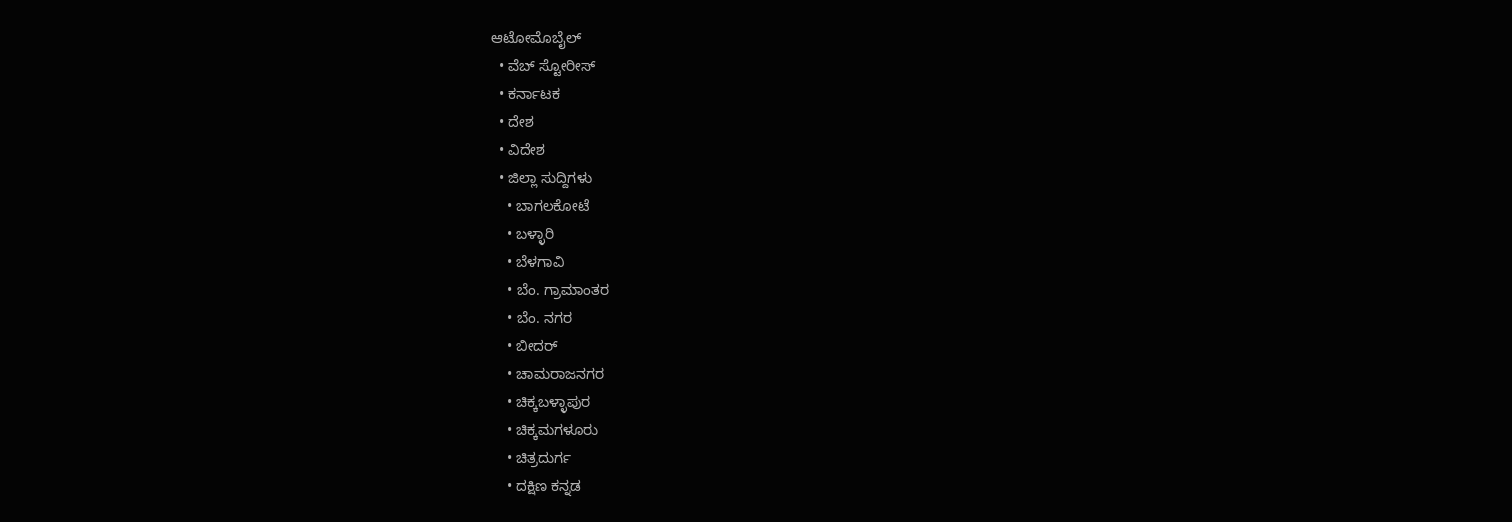ಆಟೋಮೊಬೈಲ್
  • ವೆಬ್ ಸ್ಟೋರೀಸ್
  • ಕರ್ನಾಟಕ
  • ದೇಶ
  • ವಿದೇಶ
  • ಜಿಲ್ಲಾ ಸುದ್ದಿಗಳು
    • ಬಾಗಲಕೋಟೆ
    • ಬಳ್ಳಾರಿ
    • ಬೆಳಗಾವಿ
    • ಬೆಂ. ಗ್ರಾಮಾಂತರ
    • ಬೆಂ. ನಗರ
    • ಬೀದರ್
    • ಚಾಮರಾಜನಗರ
    • ಚಿಕ್ಕಬಳ್ಳಾಪುರ
    • ಚಿಕ್ಕಮಗಳೂರು
    • ಚಿತ್ರದುರ್ಗ
    • ದಕ್ಷಿಣ ಕನ್ನಡ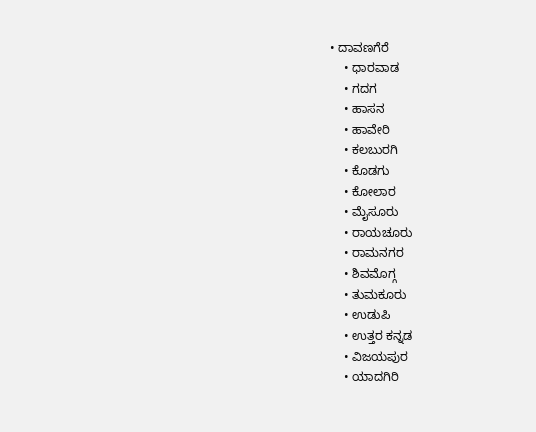• ದಾವಣಗೆರೆ
    • ಧಾರವಾಡ
    • ಗದಗ
    • ಹಾಸನ
    • ಹಾವೇರಿ
    • ಕಲಬುರಗಿ
    • ಕೊಡಗು
    • ಕೋಲಾರ
    • ಮೈಸೂರು
    • ರಾಯಚೂರು
    • ರಾಮನಗರ
    • ಶಿವಮೊಗ್ಗ
    • ತುಮಕೂರು
    • ಉಡುಪಿ
    • ಉತ್ತರ ಕನ್ನಡ
    • ವಿಜಯಪುರ
    • ಯಾದಗಿರಿ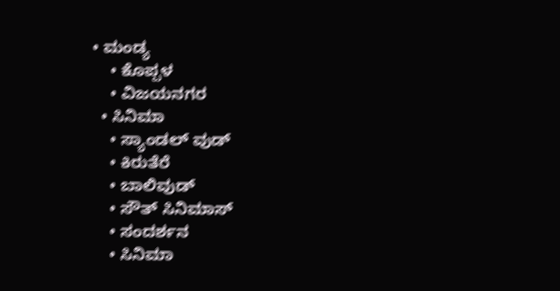• ಮಂಡ್ಯ
    • ಕೊಪ್ಪಳ
    • ವಿಜಯನಗರ
  • ಸಿನಿಮಾ
    • ಸ್ಯಾಂಡಲ್ ವುಡ್
    • ಕಿರುತೆರೆ
    • ಬಾಲಿವುಡ್
    • ಸೌತ್ ಸಿನಿಮಾಸ್
    • ಸಂದರ್ಶನ
    • ಸಿನಿಮಾ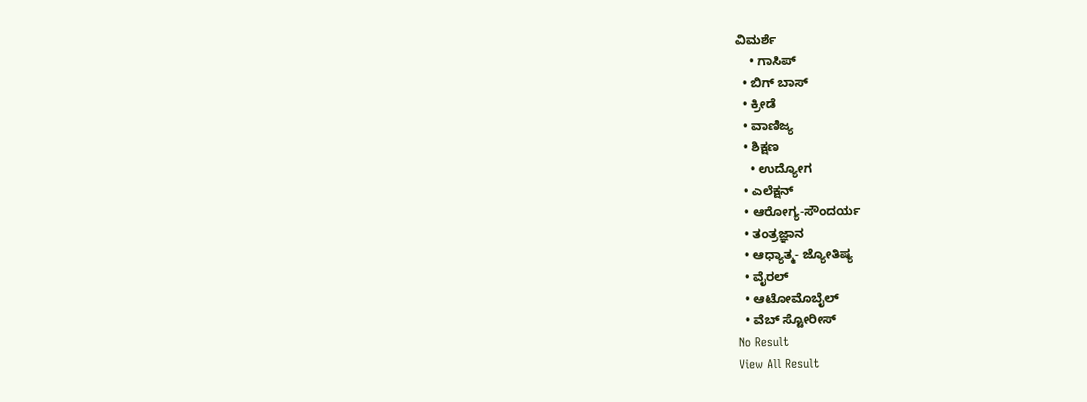ವಿಮರ್ಶೆ
    • ಗಾಸಿಪ್
  • ಬಿಗ್ ಬಾಸ್
  • ಕ್ರೀಡೆ
  • ವಾಣಿಜ್ಯ
  • ಶಿಕ್ಷಣ
    • ಉದ್ಯೋಗ
  • ಎಲೆಕ್ಷನ್
  • ಆರೋಗ್ಯ-ಸೌಂದರ್ಯ
  • ತಂತ್ರಜ್ಞಾನ
  • ಆಧ್ಯಾತ್ಮ- ಜ್ಯೋತಿಷ್ಯ
  • ವೈರಲ್
  • ಆಟೋಮೊಬೈಲ್
  • ವೆಬ್ ಸ್ಟೋರೀಸ್
No Result
View All Result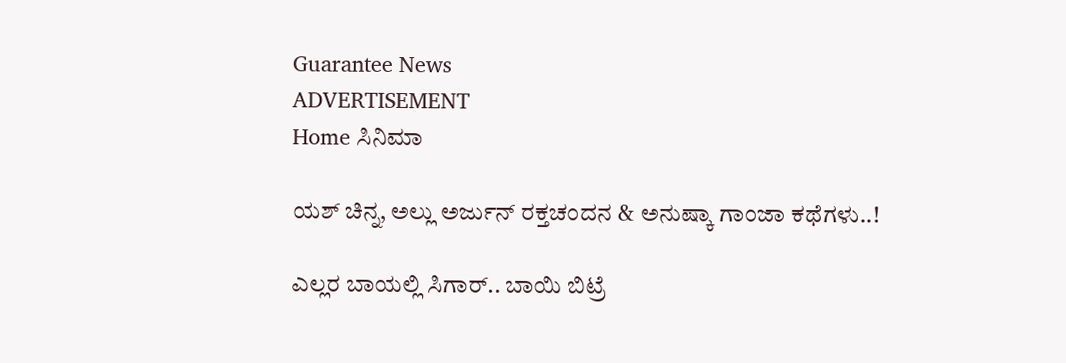Guarantee News
ADVERTISEMENT
Home ಸಿನಿಮಾ

ಯಶ್ ಚಿನ್ನ, ಅಲ್ಲು ಅರ್ಜುನ್ ರಕ್ತಚಂದನ‌ & ಅನುಷ್ಕಾ ಗಾಂಜಾ ಕಥೆಗಳು..!

ಎಲ್ಲರ ಬಾಯಲ್ಲಿ ಸಿಗಾರ್.. ಬಾಯಿ ಬಿಟ್ರೆ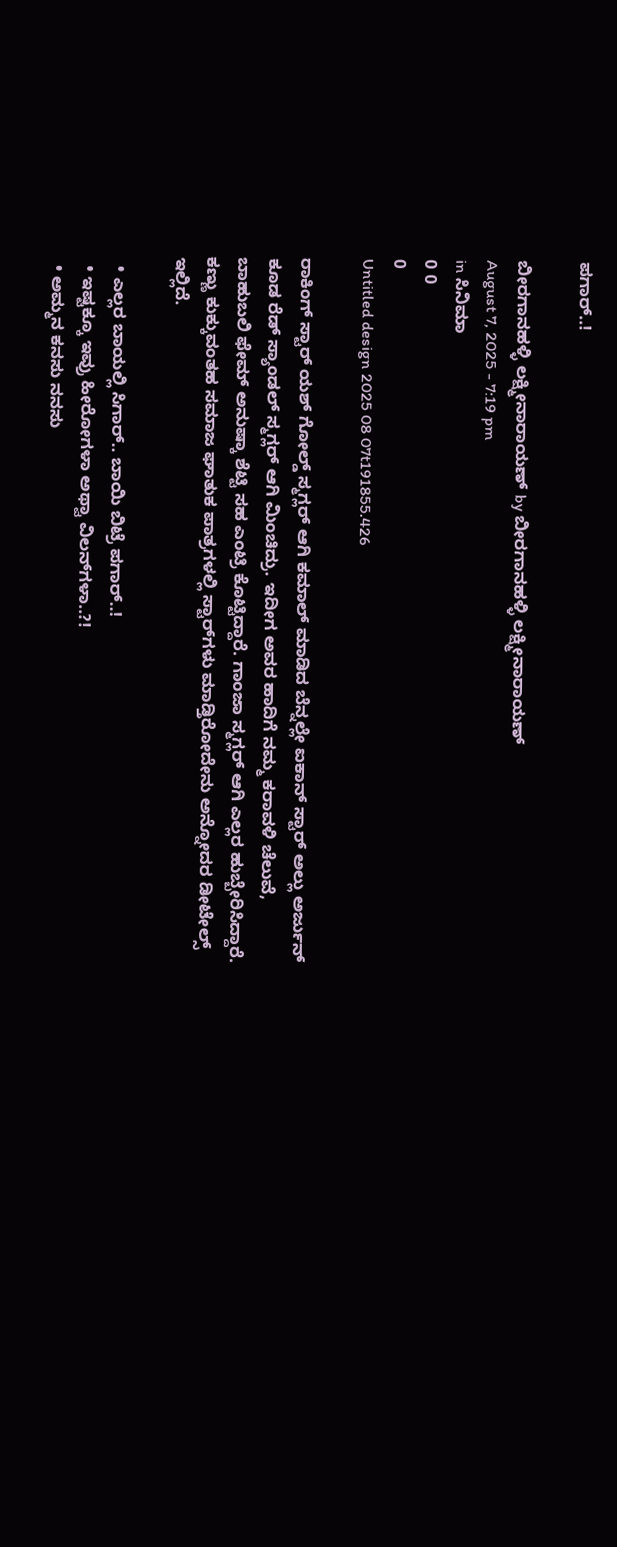ಪಗಾರ್..!

ಬೀರಗಾನಹಳ್ಳಿ ಲಕ್ಷ್ಮೀನಾರಾಯಣ್ by ಬೀರಗಾನಹಳ್ಳಿ ಲಕ್ಷ್ಮೀನಾರಾಯಣ್
August 7, 2025 - 7:19 pm
in ಸಿನಿಮಾ
0 0
0
Untitled design 2025 08 07t191855.426

ರಾಕಿಂಗ್ ಸ್ಟಾರ್ ಯಶ್ ಗೋಲ್ಡ್ ಸ್ಮಗ್ಲರ್ ಆಗಿ ಕಮಾಲ್ ಮಾಡಿದ ಬೆನ್ನಲ್ಲೇ ಐಕಾನ್ ಸ್ಟಾರ್ ಅಲ್ಲು ಅರ್ಜುನ್ ಕೂಡ ರೆಡ್ ಸ್ಯಾಂಡಲ್ ಸ್ಮಗ್ಲರ್ ಆಗಿ ಮಿಂಚಿದ್ರು. ಇದೀಗ ಅವರ ಹಾದಿಗೆ ನಮ್ಮ ಕರಾವಳಿ ಚೆಲುವೆ, ಬಾಹುಬಲಿ ಫೇಮ್ ಅನುಷ್ಕಾ ಶೆಟ್ಟಿ ಸಹ ಎಂಟ್ರಿ ಕೊಟ್ಟಿದ್ದಾರೆ. ಗಾಂಜಾ ಸ್ಮಗ್ಲರ್ ಆಗಿ ಎಲ್ಲರ ಹುಬ್ಬೇರಿಸಿದ್ದಾರೆ. ಕಣ್ಣು ಕುಕ್ಕುವಂತಹ ಸಮಾಜ ಘಾತುಕ ಪಾತ್ರಗಳಲ್ಲಿ ಸ್ಟಾರ್‌‌ಗಳು ಮಾಡ್ತಿರೋದೇನು ಅನ್ನೋದರ ಡೀಟೇಲ್ಸ್‌ ಇಲ್ಲಿದೆ.

  • ಎಲ್ಲರ ಬಾಯಲ್ಲಿ ಸಿಗಾರ್.. ಬಾಯಿ ಬಿಟ್ರೆ ಪಗಾರ್..!
  • ಇಷ್ಟಕ್ಕೂ ಇವ್ರು ಹೀರೋಗಳಾ ಅಥ್ವಾ ವಿಲನ್‌ಗಳಾ..?!
  • ಅಮ್ಮನ ಕನಸು ನನಸು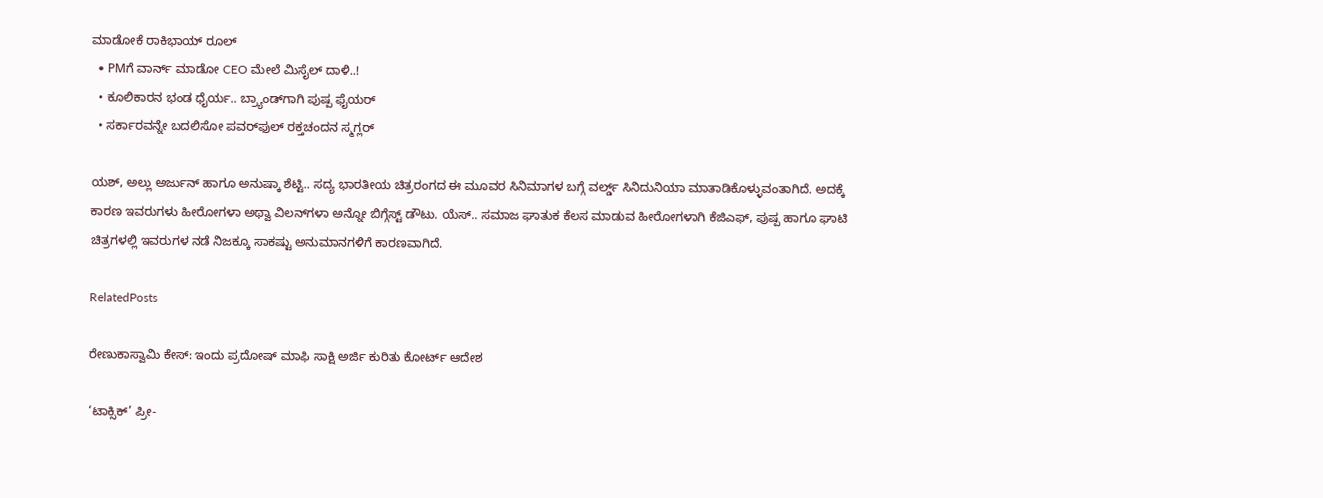ಮಾಡೋಕೆ ರಾಕಿಭಾಯ್ ರೂಲ್
  • PMಗೆ ವಾರ್ನ್‌ ಮಾಡೋ CEO ಮೇಲೆ ಮಿಸೈಲ್ ದಾಳಿ..!
  • ಕೂಲಿಕಾರನ ಭಂಡ ಧೈರ್ಯ.. ಬ್ರ್ಯಾಂಡ್‌‌ಗಾಗಿ ಪುಷ್ಪ ಫೈಯರ್
  • ಸರ್ಕಾರವನ್ನೇ ಬದಲಿಸೋ ಪವರ್‌‌ಫುಲ್ ರಕ್ತಚಂದನ ಸ್ಮಗ್ಲರ್‌

ಯಶ್, ಅಲ್ಲು ಅರ್ಜುನ್ ಹಾಗೂ ಅನುಷ್ಕಾ ಶೆಟ್ಟಿ.. ಸದ್ಯ ಭಾರತೀಯ ಚಿತ್ರರಂಗದ ಈ ಮೂವರ ಸಿನಿಮಾಗಳ ಬಗ್ಗೆ ವರ್ಲ್ಡ್‌ ಸಿನಿದುನಿಯಾ ಮಾತಾಡಿಕೊಳ್ಳುವಂತಾಗಿದೆ. ಅದಕ್ಕೆ ಕಾರಣ ಇವರುಗಳು ಹೀರೋಗಳಾ ಅಥ್ವಾ ವಿಲನ್‌ಗಳಾ ಅನ್ನೋ ಬಿಗ್ಗೆಸ್ಟ್ ಡೌಟು. ಯೆಸ್.. ಸಮಾಜ ಘಾತುಕ ಕೆಲಸ ಮಾಡುವ ಹೀರೋಗಳಾಗಿ ಕೆಜಿಎಫ್, ಪುಷ್ಪ ಹಾಗೂ ಘಾಟಿ ಚಿತ್ರಗಳಲ್ಲಿ ಇವರುಗಳ ನಡೆ ನಿಜಕ್ಕೂ ಸಾಕಷ್ಟು ಅನುಮಾನಗಳಿಗೆ ಕಾರಣವಾಗಿದೆ.

RelatedPosts

ರೇಣುಕಾಸ್ವಾಮಿ ಕೇಸ್: ಇಂದು ಪ್ರದೋಷ್ ಮಾಫಿ ಸಾಕ್ಷಿ ಅರ್ಜಿ ಕುರಿತು ಕೋರ್ಟ್ ಆದೇಶ

‘ಟಾಕ್ಸಿಕ್’ ಪ್ರೀ-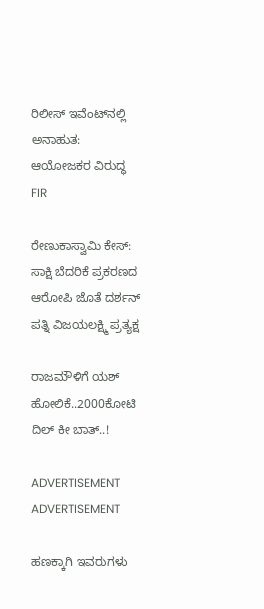ರಿಲೀಸ್ ಇವೆಂಟ್‌ನಲ್ಲಿ ಅನಾಹುತ: ಆಯೋಜಕರ ವಿರುದ್ಧ FIR

ರೇಣುಕಾಸ್ವಾಮಿ ಕೇಸ್‌: ಸಾಕ್ಷಿ ಬೆದರಿಕೆ ಪ್ರಕರಣದ ಆರೋಪಿ ಜೊತೆ ದರ್ಶನ್ ಪತ್ನಿ ವಿಜಯಲಕ್ಷ್ಮಿ ಪ್ರತ್ಯಕ್ಷ

ರಾಜಮೌಳಿಗೆ ಯಶ್ ಹೋಲಿಕೆ..2000ಕೋಟಿ ದಿಲ್ ಕೀ ಬಾತ್..!

ADVERTISEMENT
ADVERTISEMENT

ಹಣಕ್ಕಾಗಿ ಇವರುಗಳು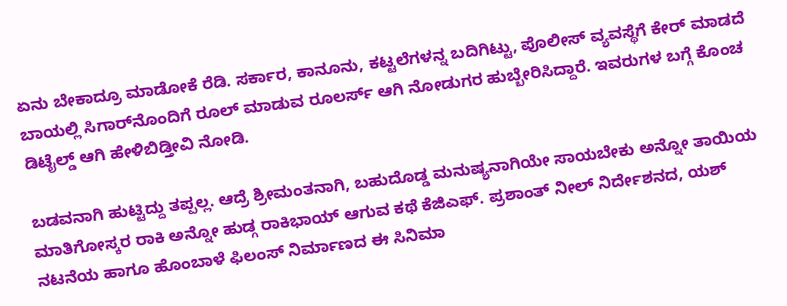ಏನು ಬೇಕಾದ್ರೂ ಮಾಡೋಕೆ ರೆಡಿ. ಸರ್ಕಾರ, ಕಾನೂನು, ಕಟ್ಟಲೆಗಳನ್ನ ಬದಿಗಿಟ್ಟು, ಪೊಲೀಸ್ ವ್ಯವಸ್ಥೆಗೆ ಕೇರ್ ಮಾಡದೆ ಬಾಯಲ್ಲಿ ಸಿಗಾರ್‌ನೊಂದಿಗೆ ರೂಲ್ ಮಾಡುವ ರೂಲರ್ಸ್‌ ಆಗಿ ನೋಡುಗರ ಹುಬ್ಬೇರಿಸಿದ್ದಾರೆ. ಇವರುಗಳ ಬಗ್ಗೆ ಕೊಂಚ ಡಿಟೈಲ್ಡ್ ಆಗಿ ಹೇಳಿಬಿಡ್ತೀವಿ ನೋಡಿ.

ಬಡವನಾಗಿ ಹುಟ್ಟಿದ್ದು ತಪ್ಪಲ್ಲ. ಆದ್ರೆ ಶ್ರೀಮಂತನಾಗಿ, ಬಹುದೊಡ್ಡ ಮನುಷ್ಯನಾಗಿಯೇ ಸಾಯಬೇಕು ಅನ್ನೋ ತಾಯಿಯ ಮಾತಿಗೋಸ್ಕರ ರಾಕಿ ಅನ್ನೋ ಹುಡ್ಗ ರಾಕಿಭಾಯ್ ಆಗುವ ಕಥೆ ಕೆಜಿಎಫ್. ಪ್ರಶಾಂತ್ ನೀಲ್ ನಿರ್ದೇಶನದ, ಯಶ್ ನಟನೆಯ ಹಾಗೂ ಹೊಂಬಾಳೆ ಫಿಲಂಸ್ ನಿರ್ಮಾಣದ ಈ ಸಿನಿಮಾ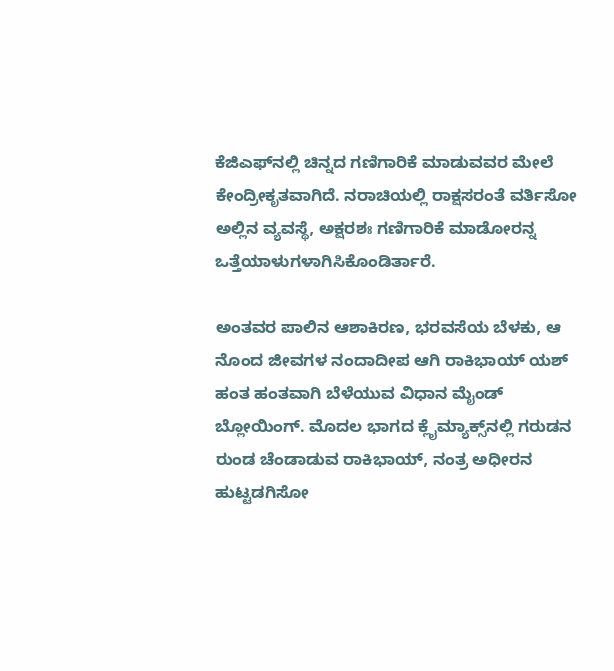ಕೆಜಿಎಫ್‌‌ನಲ್ಲಿ ಚಿನ್ನದ ಗಣಿಗಾರಿಕೆ ಮಾಡುವವರ ಮೇಲೆ ಕೇಂದ್ರೀಕೃತವಾಗಿದೆ. ನರಾಚಿಯಲ್ಲಿ ರಾಕ್ಷಸರಂತೆ ವರ್ತಿಸೋ ಅಲ್ಲಿನ ವ್ಯವಸ್ಥೆ, ಅಕ್ಷರಶಃ ಗಣಿಗಾರಿಕೆ ಮಾಡೋರನ್ನ ಒತ್ತೆಯಾಳುಗಳಾಗಿಸಿಕೊಂಡಿರ್ತಾರೆ.

ಅಂತವರ ಪಾಲಿನ ಆಶಾಕಿರಣ, ಭರವಸೆಯ ಬೆಳಕು, ಆ ನೊಂದ ಜೀವಗಳ ನಂದಾದೀಪ ಆಗಿ ರಾಕಿಭಾಯ್ ಯಶ್ ಹಂತ ಹಂತವಾಗಿ ಬೆಳೆಯುವ ವಿಧಾನ ಮೈಂಡ್ ಬ್ಲೋಯಿಂಗ್. ಮೊದಲ ಭಾಗದ ಕ್ಲೈಮ್ಯಾಕ್ಸ್‌ನಲ್ಲಿ ಗರುಡನ ರುಂಡ ಚೆಂಡಾಡುವ ರಾಕಿಭಾಯ್, ನಂತ್ರ ಅಧೀರನ ಹುಟ್ಟಡಗಿಸೋ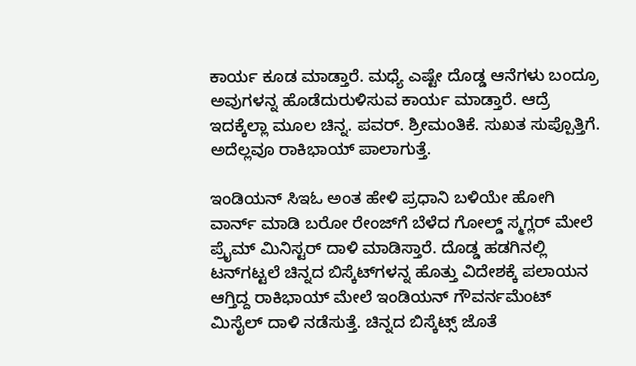ಕಾರ್ಯ ಕೂಡ ಮಾಡ್ತಾರೆ. ಮಧ್ಯೆ ಎಷ್ಟೇ ದೊಡ್ಡ ಆನೆಗಳು ಬಂದ್ರೂ ಅವುಗಳನ್ನ ಹೊಡೆದುರುಳಿಸುವ ಕಾರ್ಯ ಮಾಡ್ತಾರೆ. ಆದ್ರೆ ಇದಕ್ಕೆಲ್ಲಾ ಮೂಲ ಚಿನ್ನ. ಪವರ್. ಶ್ರೀಮಂತಿಕೆ. ಸುಖತ ಸುಪ್ಪೊತ್ತಿಗೆ. ಅದೆಲ್ಲವೂ ರಾಕಿಭಾಯ್ ಪಾಲಾಗುತ್ತೆ.

ಇಂಡಿಯನ್ ಸಿಇಓ ಅಂತ ಹೇಳಿ ಪ್ರಧಾನಿ ಬಳಿಯೇ ಹೋಗಿ ವಾರ್ನ್‌ ಮಾಡಿ ಬರೋ ರೇಂಜ್‌ಗೆ ಬೆಳೆದ ಗೋಲ್ಡ್ ಸ್ಮಗ್ಲರ್ ಮೇಲೆ ಪ್ರೈಮ್ ಮಿನಿಸ್ಟರ್ ದಾಳಿ ಮಾಡಿಸ್ತಾರೆ. ದೊಡ್ಡ ಹಡಗಿನಲ್ಲಿ ಟನ್‌ಗಟ್ಟಲೆ ಚಿನ್ನದ ಬಿಸ್ಕೆಟ್‌‌ಗಳನ್ನ ಹೊತ್ತು ವಿದೇಶಕ್ಕೆ ಪಲಾಯನ ಆಗ್ತಿದ್ದ ರಾಕಿಭಾಯ್‌ ಮೇಲೆ ಇಂಡಿಯನ್ ಗೌವರ್ನಮೆಂಟ್ ಮಿಸೈಲ್ ದಾಳಿ ನಡೆಸುತ್ತೆ. ಚಿನ್ನದ ಬಿಸ್ಕೆಟ್ಸ್ ಜೊತೆ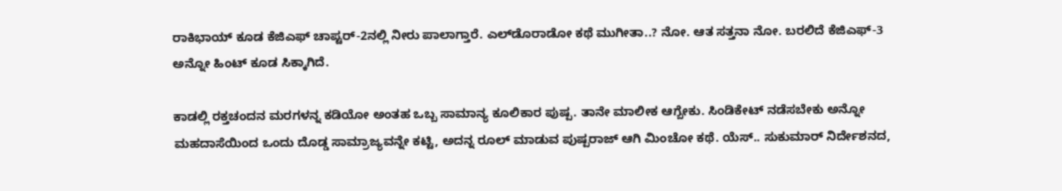ರಾಕಿಭಾಯ್ ಕೂಡ ಕೆಜಿಎಫ್ ಚಾಪ್ಟರ್-2ನಲ್ಲಿ ನೀರು ಪಾಲಾಗ್ತಾರೆ. ಎಲ್‌ಡೊರಾಡೋ ಕಥೆ ಮುಗೀತಾ..? ನೋ. ಆತ ಸತ್ತನಾ ನೋ. ಬರಲಿದೆ ಕೆಜಿಎಫ್-3 ಅನ್ನೋ ಹಿಂಟ್ ಕೂಡ ಸಿಕ್ಕಾಗಿದೆ.

ಕಾಡಲ್ಲಿ ರಕ್ತಚಂದನ ಮರಗಳನ್ನ ಕಡಿಯೋ ಅಂತಹ ಒಬ್ಬ ಸಾಮಾನ್ಯ ಕೂಲಿಕಾರ ಪುಷ್ಪ. ತಾನೇ ಮಾಲೀಕ ಆಗ್ಬೇಕು. ಸಿಂಡಿಕೇಟ್ ನಡೆಸಬೇಕು ಅನ್ನೋ ಮಹದಾಸೆಯಿಂದ ಒಂದು ದೊಡ್ಡ ಸಾಮ್ರಾಜ್ಯವನ್ನೇ ಕಟ್ಟಿ, ಅದನ್ನ ರೂಲ್ ಮಾಡುವ ಪುಷ್ಪರಾಜ್ ಆಗಿ ಮಿಂಚೋ ಕಥೆ. ಯೆಸ್.. ಸುಕುಮಾರ್ ನಿರ್ದೇಶನದ,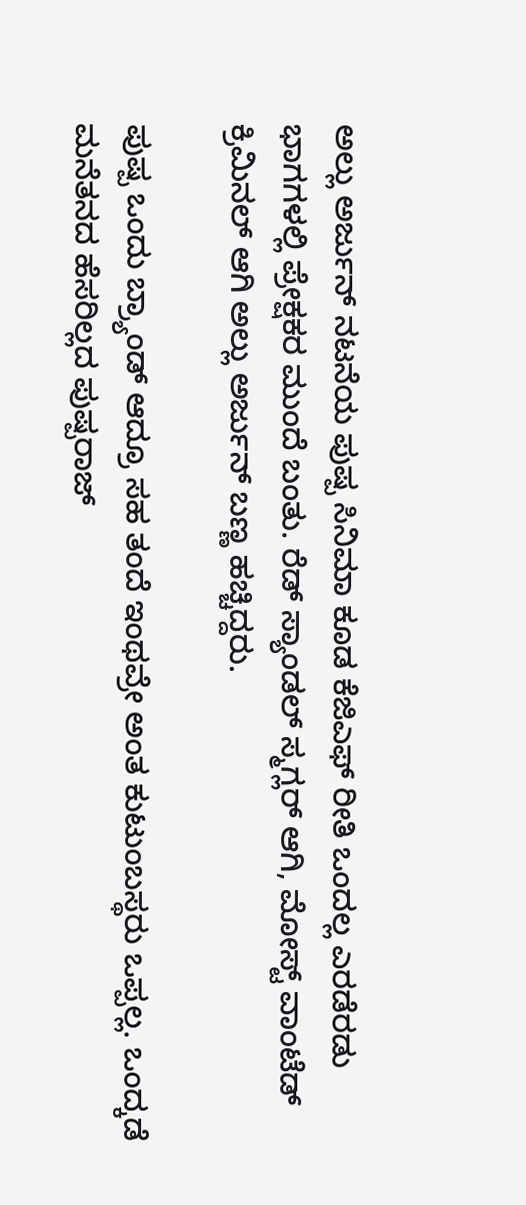ಅಲ್ಲು ಅರ್ಜುನ್ ನಟನೆಯ ಪುಷ್ಪ ಸಿನಿಮಾ ಕೂಡ ಕೆಜಿಎಫ್ ರೀತಿ ಒಂದಲ್ಲ ಎರಡೆರಡು ಭಾಗಗಳಲ್ಲಿ ಪ್ರೇಕ್ಷಕರ ಮುಂದೆ ಬಂತು. ರೆಡ್ ಸ್ಯಾಂಡಲ್ ಸ್ಮಗ್ಲರ್ ಆಗಿ, ಮೋಸ್ಟ್ ವಾಂಟೆಡ್ ಕ್ರಿಮಿನಲ್ ಆಗಿ ಅಲ್ಲು ಅರ್ಜುನ್ ಬಣ್ಣ ಹಚ್ಚಿದ್ದರು.

ಪುಷ್ಪ ಒಂದು ಬ್ರ್ಯಾಂಡ್ ಆದ್ರೂ ಸಹ ತಂದೆ ಇಂಥವ್ರೇ ಅಂತ ಕುಟುಂಬಸ್ಥರು ಒಪ್ಪಲ್ಲ. ಒಂದ್ಕಡೆ ಮನೆತನದ ಹೆಸರಿಲ್ಲದ ಪುಷ್ಪರಾಜ್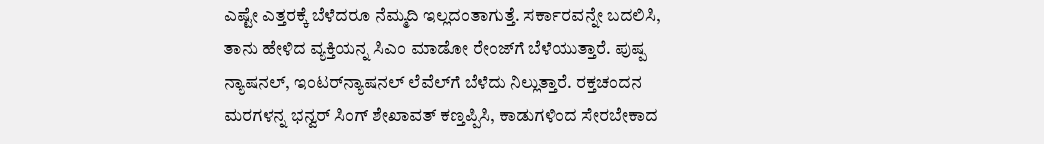ಎಷ್ಟೇ ಎತ್ತರಕ್ಕೆ ಬೆಳೆದರೂ ನೆಮ್ಮದಿ ಇಲ್ಲದಂತಾಗುತ್ತೆ. ಸರ್ಕಾರವನ್ನೇ ಬದಲಿಸಿ, ತಾನು ಹೇಳಿದ ವ್ಯಕ್ತಿಯನ್ನ ಸಿಎಂ ಮಾಡೋ ರೇಂಜ್‌ಗೆ ಬೆಳೆಯುತ್ತಾರೆ. ಪುಷ್ಪ ನ್ಯಾಷನಲ್, ಇಂಟರ್‌ನ್ಯಾಷನಲ್ ಲೆವೆಲ್‌ಗೆ ಬೆಳೆದು ನಿಲ್ಲುತ್ತಾರೆ. ರಕ್ತಚಂದನ ಮರಗಳನ್ನ ಭನ್ವರ್ ಸಿಂಗ್ ಶೇಖಾವತ್ ಕಣ್ತಪ್ಪಿಸಿ, ಕಾಡುಗಳಿಂದ ಸೇರಬೇಕಾದ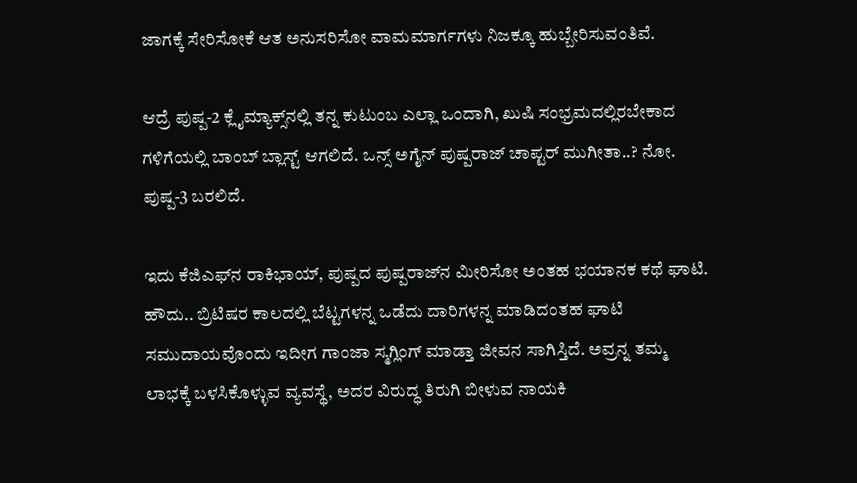ಜಾಗಕ್ಕೆ ಸೇರಿಸೋಕೆ ಆತ ಅನುಸರಿಸೋ ವಾಮಮಾರ್ಗಗಳು ನಿಜಕ್ಕೂ ಹುಬ್ಬೇರಿಸುವಂತಿವೆ.

ಆದ್ರೆ ಪುಷ್ಪ-2 ಕ್ಲೈಮ್ಯಾಕ್ಸ್‌‌ನಲ್ಲಿ ತನ್ನ ಕುಟುಂಬ ಎಲ್ಲಾ ಒಂದಾಗಿ, ಖುಷಿ ಸಂಭ್ರಮದಲ್ಲಿರಬೇಕಾದ ಗಳಿಗೆಯಲ್ಲಿ ಬಾಂಬ್ ಬ್ಲಾಸ್ಟ್ ಆಗಲಿದೆ. ಒನ್ಸ್ ಅಗೈನ್ ಪುಷ್ಪರಾಜ್ ಚಾಪ್ಟರ್ ಮುಗೀತಾ..? ನೋ. ಪುಷ್ಪ-3 ಬರಲಿದೆ.

ಇದು ಕೆಜಿಎಫ್‌ನ ರಾಕಿಭಾಯ್, ಪುಷ್ಪದ ಪುಷ್ಪರಾಜ್‌‌ನ ಮೀರಿಸೋ ಅಂತಹ ಭಯಾನಕ ಕಥೆ ಘಾಟಿ. ಹೌದು.. ಬ್ರಿಟಿಷರ ಕಾಲದಲ್ಲಿ ಬೆಟ್ಟಗಳನ್ನ ಒಡೆದು ದಾರಿಗಳನ್ನ ಮಾಡಿದಂತಹ ಘಾಟಿ ಸಮುದಾಯವೊಂದು ಇದೀಗ ಗಾಂಜಾ ಸ್ಮಗ್ಲಿಂಗ್ ಮಾಡ್ತಾ ಜೀವನ ಸಾಗಿಸ್ತಿದೆ. ಅವ್ರನ್ನ ತಮ್ಮ ಲಾಭಕ್ಕೆ ಬಳಸಿಕೊಳ್ಳುವ ವ್ಯವಸ್ಥೆ, ಅದರ ವಿರುದ್ಧ ತಿರುಗಿ ಬೀಳುವ ನಾಯಕಿ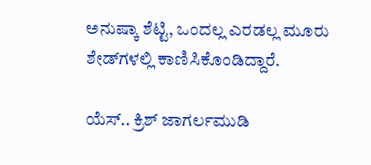ಅನುಷ್ಕಾ ಶೆಟ್ಟಿ, ಒಂದಲ್ಲ ಎರಡಲ್ಲ ಮೂರು ಶೇಡ್‌‌ಗಳಲ್ಲಿ ಕಾಣಿಸಿಕೊಂಡಿದ್ದಾರೆ.

ಯೆಸ್.. ಕ್ರಿಶ್ ಜಾಗರ್ಲಮುಡಿ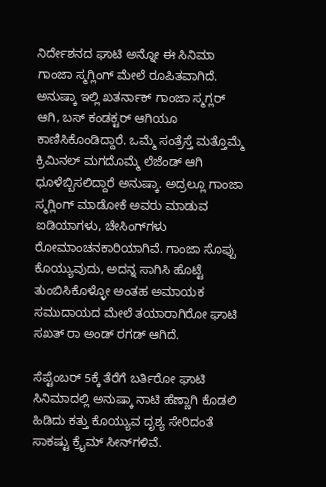ನಿರ್ದೇಶನದ ಘಾಟಿ ಅನ್ನೋ ಈ ಸಿನಿಮಾ ಗಾಂಜಾ ಸ್ಮಗ್ಲಿಂಗ್ ಮೇಲೆ ರೂಪಿತವಾಗಿದೆ. ಅನುಷ್ಕಾ ಇಲ್ಲಿ ಖತರ್ನಾಕ್ ಗಾಂಜಾ ಸ್ಮಗ್ಲರ್ ಆಗಿ, ಬಸ್ ಕಂಡಕ್ಟರ್ ಆಗಿಯೂ ಕಾಣಿಸಿಕೊಂಡಿದ್ದಾರೆ. ಒಮ್ಮೆ ಸಂತ್ರೆಸ್ತೆ ಮತ್ತೊಮ್ಮೆ ಕ್ರಿಮಿನಲ್ ಮಗದೊಮ್ಮೆ ಲೆಜೆಂಡ್ ಆಗಿ ಧೂಳೆಬ್ಬಿಸಲಿದ್ದಾರೆ ಅನುಷ್ಕಾ. ಅದ್ರಲ್ಲೂ ಗಾಂಜಾ ಸ್ಮಗ್ಲಿಂಗ್‌ ಮಾಡೋಕೆ ಅವರು ಮಾಡುವ ಐಡಿಯಾಗಳು, ಚೇಸಿಂಗ್‌ಗಳು ರೋಮಾಂಚನಕಾರಿಯಾಗಿವೆ. ಗಾಂಜಾ ಸೊಪ್ಪು ಕೊಯ್ಯುವುದು, ಅದನ್ನ ಸಾಗಿಸಿ ಹೊಟ್ಟೆ ತುಂಬಿಸಿಕೊಳ್ಳೋ ಅಂತಹ ಅಮಾಯಕ ಸಮುದಾಯದ ಮೇಲೆ ತಯಾರಾಗಿರೋ ಘಾಟಿ ಸಖತ್ ರಾ ಅಂಡ್ ರಗಡ್ ಆಗಿದೆ.

ಸೆಪ್ಟೆಂಬರ್ 5ಕ್ಕೆ ತೆರೆಗೆ ಬರ್ತಿರೋ ಘಾಟಿ ಸಿನಿಮಾದಲ್ಲಿ ಅನುಷ್ಕಾ ನಾಟಿ ಹೆಣ್ಣಾಗಿ ಕೊಡಲಿ ಹಿಡಿದು ಕತ್ತು ಕೊಯ್ಯುವ ದೃಶ್ಯ ಸೇರಿದಂತೆ ಸಾಕಷ್ಟು ಕ್ರೈಮ್ ಸೀನ್‌ಗಳಿವೆ.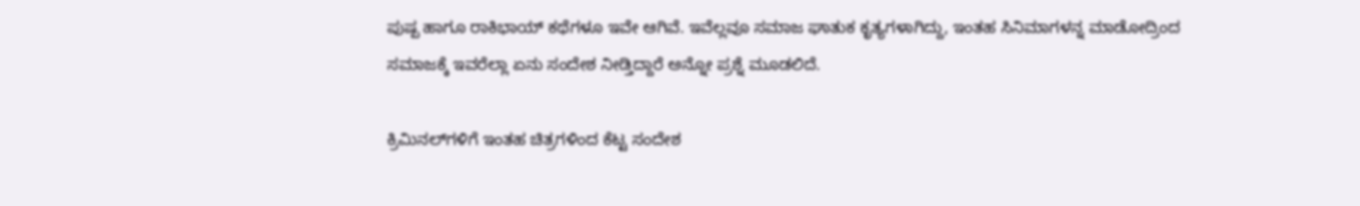ಪುಷ್ಪ ಹಾಗೂ ರಾಕಿಭಾಯ್ ಕಥೆಗಳೂ ಇವೇ ಆಗಿವೆ. ಇವೆಲ್ಲವೂ ಸಮಾಜ ಘಾತುಕ ಕೃತ್ಯಗಳಾಗಿದ್ದು, ಇಂತಹ ಸಿನಿಮಾಗಳನ್ನ ಮಾಡೋದ್ರಿಂದ ಸಮಾಜಕ್ಕೆ ಇವರೆಲ್ಲಾ ಏನು ಸಂದೇಶ ನೀಡ್ತಿದ್ದಾರೆ ಅನ್ನೋ ಪ್ರಶ್ನೆ ಮೂಡಲಿದೆ.

ಕ್ರಿಮಿನಲ್‌‌ಗಳಿಗೆ ಇಂತಹ ಚಿತ್ರಗಳಿಂದ ಕೆಟ್ಟ ಸಂದೇಶ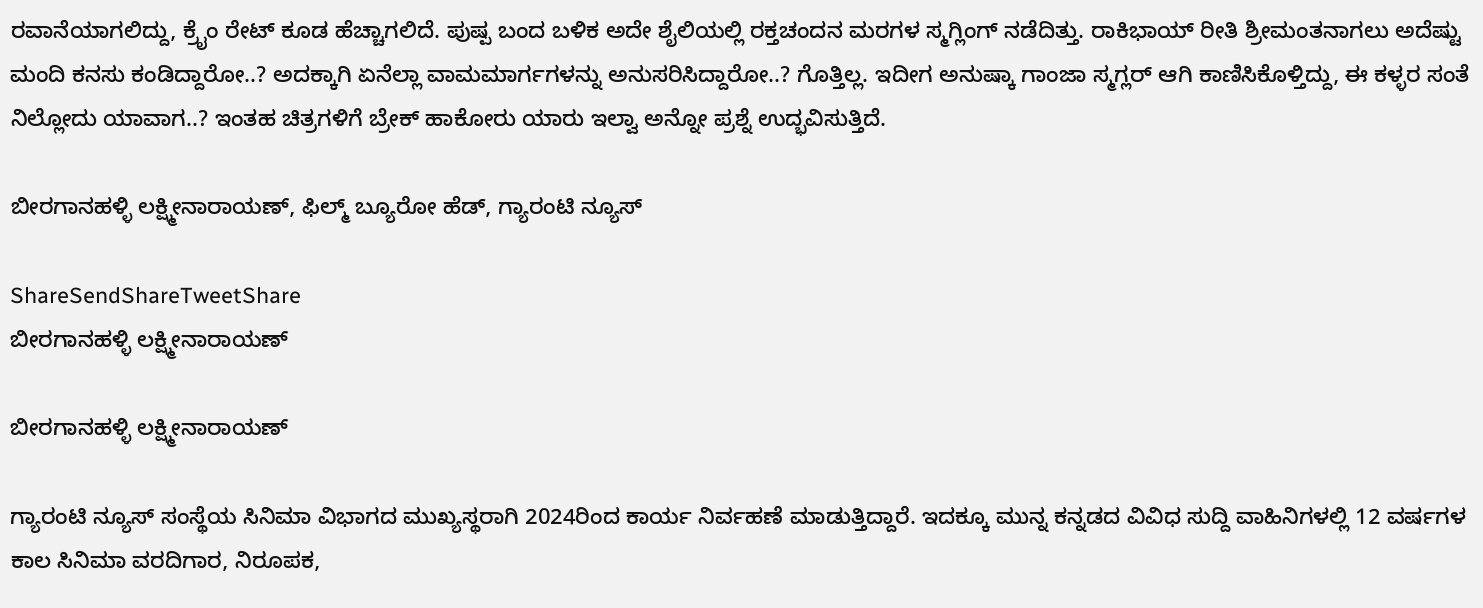ರವಾನೆಯಾಗಲಿದ್ದು, ಕ್ರೈಂ ರೇಟ್ ಕೂಡ ಹೆಚ್ಚಾಗಲಿದೆ. ಪುಷ್ಪ ಬಂದ ಬಳಿಕ ಅದೇ ಶೈಲಿಯಲ್ಲಿ ರಕ್ತಚಂದನ ಮರಗಳ ಸ್ಮಗ್ಲಿಂಗ್ ನಡೆದಿತ್ತು. ರಾಕಿಭಾಯ್ ರೀತಿ ಶ್ರೀಮಂತನಾಗಲು ಅದೆಷ್ಟು ಮಂದಿ ಕನಸು ಕಂಡಿದ್ದಾರೋ..? ಅದಕ್ಕಾಗಿ ಏನೆಲ್ಲಾ ವಾಮಮಾರ್ಗಗಳನ್ನು ಅನುಸರಿಸಿದ್ದಾರೋ..? ಗೊತ್ತಿಲ್ಲ. ಇದೀಗ ಅನುಷ್ಕಾ ಗಾಂಜಾ ಸ್ಮಗ್ಲರ್ ಆಗಿ ಕಾಣಿಸಿಕೊಳ್ತಿದ್ದು, ಈ ಕಳ್ಳರ ಸಂತೆ ನಿಲ್ಲೋದು ಯಾವಾಗ..? ಇಂತಹ ಚಿತ್ರಗಳಿಗೆ ಬ್ರೇಕ್ ಹಾಕೋರು ಯಾರು ಇಲ್ವಾ ಅನ್ನೋ ಪ್ರಶ್ನೆ ಉದ್ಭವಿಸುತ್ತಿದೆ.

ಬೀರಗಾನಹಳ್ಳಿ ಲಕ್ಷ್ಮೀನಾರಾಯಣ್, ಫಿಲ್ಮ್ ಬ್ಯೂರೋ ಹೆಡ್, ಗ್ಯಾರಂಟಿ ನ್ಯೂಸ್

ShareSendShareTweetShare
ಬೀರಗಾನಹಳ್ಳಿ ಲಕ್ಷ್ಮೀನಾರಾಯಣ್

ಬೀರಗಾನಹಳ್ಳಿ ಲಕ್ಷ್ಮೀನಾರಾಯಣ್

ಗ್ಯಾರಂಟಿ ನ್ಯೂಸ್ ಸಂಸ್ಥೆಯ ಸಿನಿಮಾ ವಿಭಾಗದ ಮುಖ್ಯಸ್ಥರಾಗಿ 2024ರಿಂದ ಕಾರ್ಯ ನಿರ್ವಹಣೆ ಮಾಡುತ್ತಿದ್ದಾರೆ. ಇದಕ್ಕೂ ಮುನ್ನ ಕನ್ನಡದ ವಿವಿಧ ಸುದ್ದಿ ವಾಹಿನಿಗಳಲ್ಲಿ 12 ವರ್ಷಗಳ ಕಾಲ ಸಿನಿಮಾ ವರದಿಗಾರ, ನಿರೂಪಕ,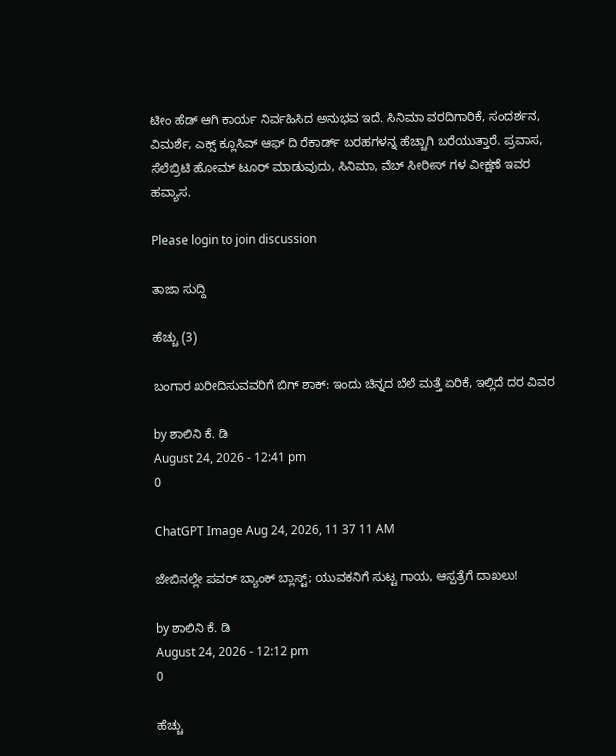ಟೀಂ ಹೆಡ್ ಆಗಿ ಕಾರ್ಯ ನಿರ್ವಹಿಸಿದ ಅನುಭವ ಇದೆ. ಸಿನಿಮಾ ವರದಿಗಾರಿಕೆ, ಸಂದರ್ಶನ, ವಿಮರ್ಶೆ, ಎಕ್ಸ್ ಕ್ಲೂಸಿವ್ ಆಫ್ ದಿ ರೆಕಾರ್ಡ್ ಬರಹಗಳನ್ನ ಹೆಚ್ಚಾಗಿ ಬರೆಯುತ್ತಾರೆ. ಪ್ರವಾಸ, ಸೆಲೆಬ್ರಿಟಿ ಹೋಮ್ ಟೂರ್ ಮಾಡುವುದು, ಸಿನಿಮಾ, ವೆಬ್ ಸೀರೀಸ್ ಗಳ ವೀಕ್ಷಣೆ ಇವರ ಹವ್ಯಾಸ.

Please login to join discussion

ತಾಜಾ ಸುದ್ದಿ

ಹೆಚ್ಚು (3)

ಬಂಗಾರ ಖರೀದಿಸುವವರಿಗೆ ಬಿಗ್ ಶಾಕ್: ಇಂದು ಚಿನ್ನದ ಬೆಲೆ ಮತ್ತೆ ಏರಿಕೆ, ಇಲ್ಲಿದೆ ದರ ವಿವರ

by ಶಾಲಿನಿ ಕೆ. ಡಿ
August 24, 2026 - 12:41 pm
0

ChatGPT Image Aug 24, 2026, 11 37 11 AM

ಜೇಬಿನಲ್ಲೇ ಪವರ್ ಬ್ಯಾಂಕ್ ಬ್ಲಾಸ್ಟ್; ಯುವಕನಿಗೆ ಸುಟ್ಟ ಗಾಯ, ಆಸ್ಪತ್ರೆಗೆ ದಾಖಲು!

by ಶಾಲಿನಿ ಕೆ. ಡಿ
August 24, 2026 - 12:12 pm
0

ಹೆಚ್ಚು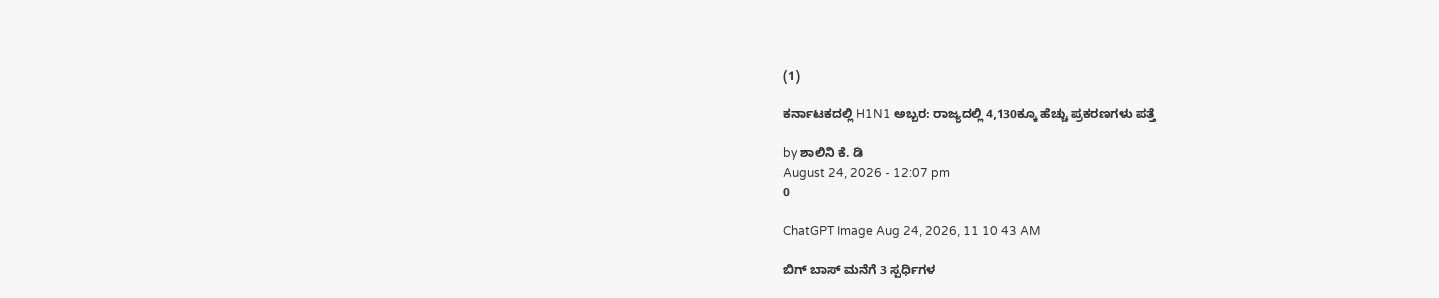(1)

ಕರ್ನಾಟಕದಲ್ಲಿ H1N1 ಅಬ್ಬರ: ರಾಜ್ಯದಲ್ಲಿ 4,130ಕ್ಕೂ ಹೆಚ್ಚು ಪ್ರಕರಣಗಳು ಪತ್ತೆ

by ಶಾಲಿನಿ ಕೆ. ಡಿ
August 24, 2026 - 12:07 pm
0

ChatGPT Image Aug 24, 2026, 11 10 43 AM

ಬಿಗ್ ಬಾಸ್ ಮನೆಗೆ 3 ಸ್ಪರ್ಧಿಗಳ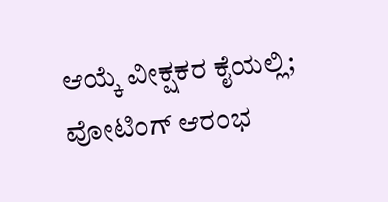ಆಯ್ಕೆ ವೀಕ್ಷಕರ ಕೈಯಲ್ಲಿ; ವೋಟಿಂಗ್ ಆರಂಭ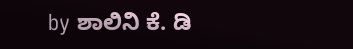by ಶಾಲಿನಿ ಕೆ. ಡಿ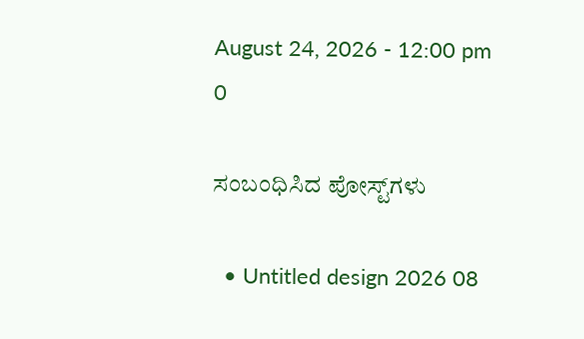August 24, 2026 - 12:00 pm
0

ಸಂಬಂಧಿಸಿದ ಪೋಸ್ಟ್‌ಗಳು

  • Untitled design 2026 08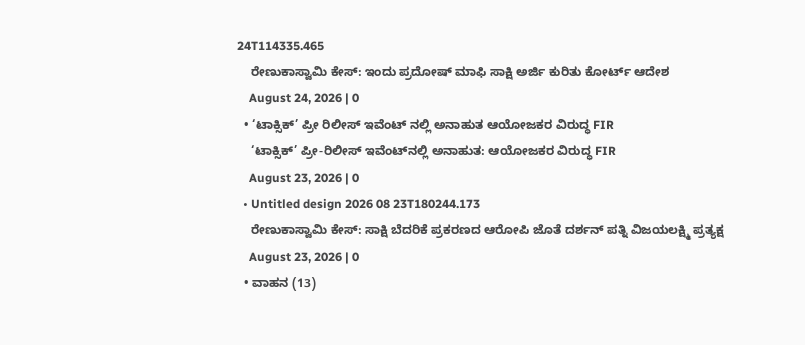24T114335.465
    ರೇಣುಕಾಸ್ವಾಮಿ ಕೇಸ್: ಇಂದು ಪ್ರದೋಷ್ ಮಾಫಿ ಸಾಕ್ಷಿ ಅರ್ಜಿ ಕುರಿತು ಕೋರ್ಟ್ ಆದೇಶ
    August 24, 2026 | 0
  • ‘ಟಾಕ್ಸಿಕ್’ ಪ್ರೀ ರಿಲೀಸ್ ಇವೆಂಟ್ ನಲ್ಲಿ ಅನಾಹುತ ಆಯೋಜಕರ ವಿರುದ್ಧ FIR
    ‘ಟಾಕ್ಸಿಕ್’ ಪ್ರೀ-ರಿಲೀಸ್ ಇವೆಂಟ್‌ನಲ್ಲಿ ಅನಾಹುತ: ಆಯೋಜಕರ ವಿರುದ್ಧ FIR
    August 23, 2026 | 0
  • Untitled design 2026 08 23T180244.173
    ರೇಣುಕಾಸ್ವಾಮಿ ಕೇಸ್‌: ಸಾಕ್ಷಿ ಬೆದರಿಕೆ ಪ್ರಕರಣದ ಆರೋಪಿ ಜೊತೆ ದರ್ಶನ್ ಪತ್ನಿ ವಿಜಯಲಕ್ಷ್ಮಿ ಪ್ರತ್ಯಕ್ಷ
    August 23, 2026 | 0
  • ವಾಹನ (13)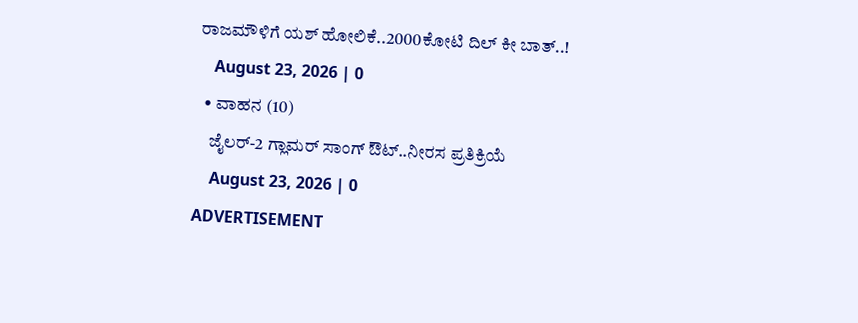ರಾಜಮೌಳಿಗೆ ಯಶ್ ಹೋಲಿಕೆ..2000ಕೋಟಿ ದಿಲ್ ಕೀ ಬಾತ್..!
    August 23, 2026 | 0
  • ವಾಹನ (10)
    ಜೈಲರ್-2 ಗ್ಲಾಮರ್ ಸಾಂಗ್ ಔಟ್..ನೀರಸ ಪ್ರತಿಕ್ರಿಯೆ
    August 23, 2026 | 0
ADVERTISEMENT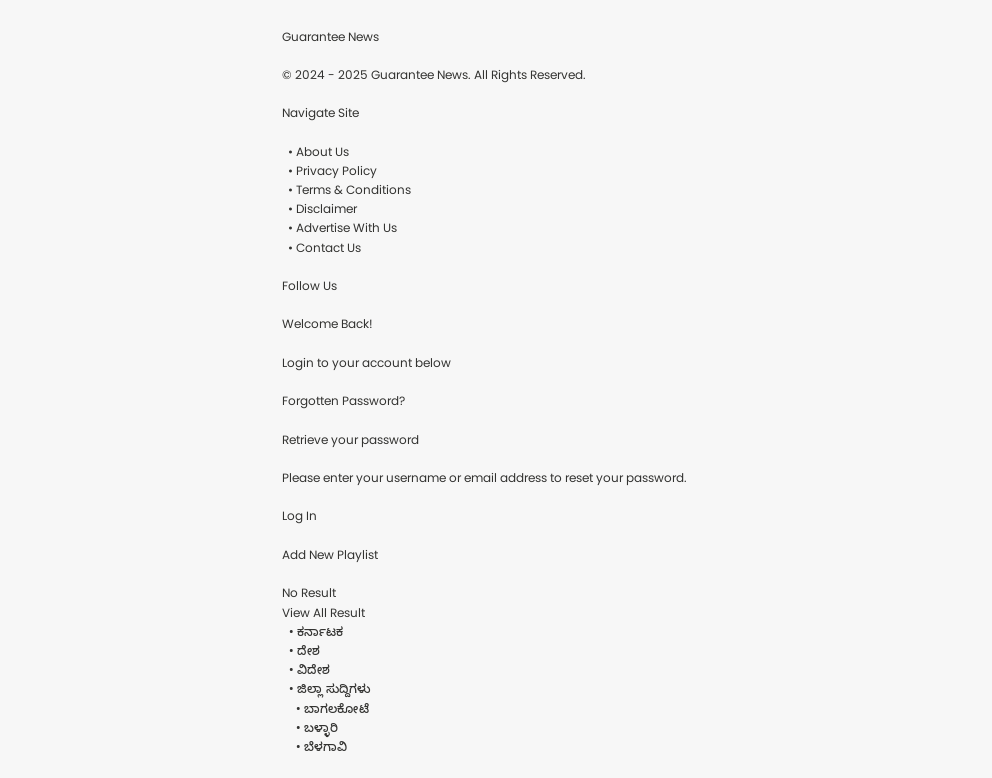Guarantee News

© 2024 - 2025 Guarantee News. All Rights Reserved.

Navigate Site

  • About Us
  • Privacy Policy
  • Terms & Conditions
  • Disclaimer
  • Advertise With Us
  • Contact Us

Follow Us

Welcome Back!

Login to your account below

Forgotten Password?

Retrieve your password

Please enter your username or email address to reset your password.

Log In

Add New Playlist

No Result
View All Result
  • ಕರ್ನಾಟಕ
  • ದೇಶ
  • ವಿದೇಶ
  • ಜಿಲ್ಲಾ ಸುದ್ದಿಗಳು
    • ಬಾಗಲಕೋಟೆ
    • ಬಳ್ಳಾರಿ
    • ಬೆಳಗಾವಿ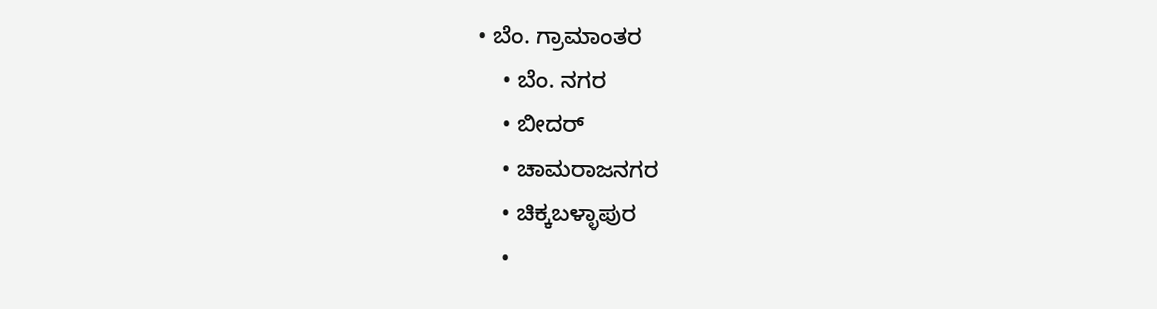• ಬೆಂ. ಗ್ರಾಮಾಂತರ
    • ಬೆಂ. ನಗರ
    • ಬೀದರ್
    • ಚಾಮರಾಜನಗರ
    • ಚಿಕ್ಕಬಳ್ಳಾಪುರ
    •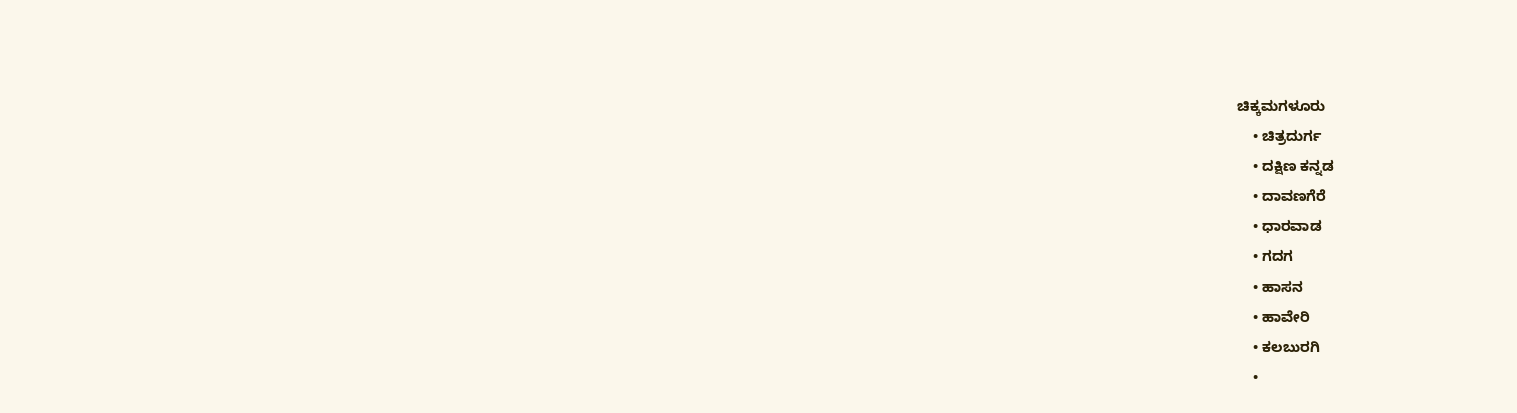ಚಿಕ್ಕಮಗಳೂರು
    • ಚಿತ್ರದುರ್ಗ
    • ದಕ್ಷಿಣ ಕನ್ನಡ
    • ದಾವಣಗೆರೆ
    • ಧಾರವಾಡ
    • ಗದಗ
    • ಹಾಸನ
    • ಹಾವೇರಿ
    • ಕಲಬುರಗಿ
    •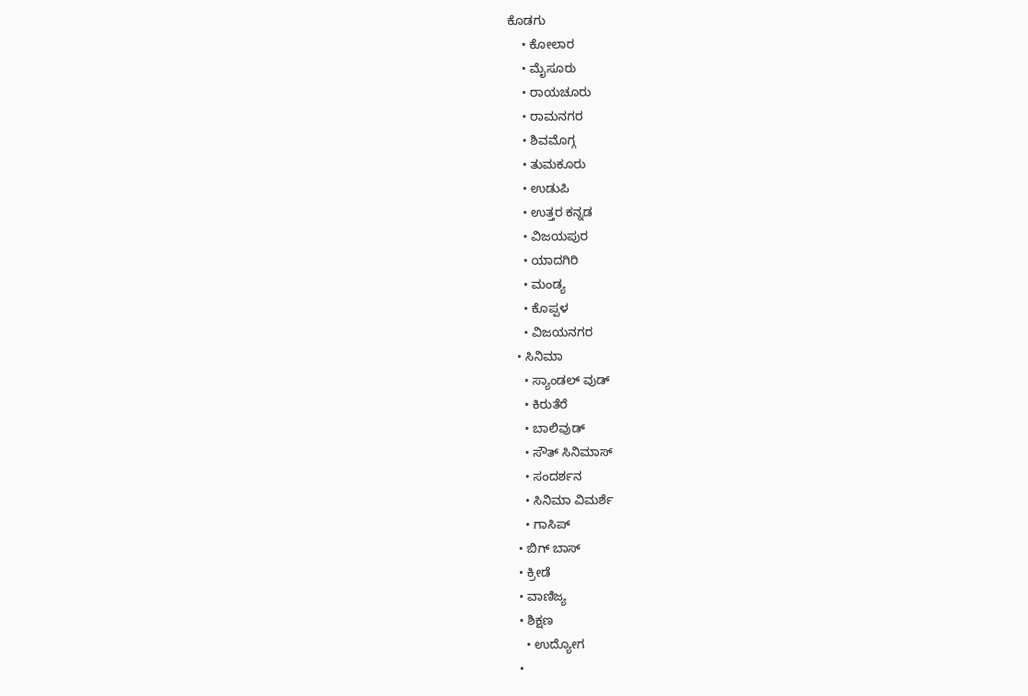ಕೊಡಗು
    • ಕೋಲಾರ
    • ಮೈಸೂರು
    • ರಾಯಚೂರು
    • ರಾಮನಗರ
    • ಶಿವಮೊಗ್ಗ
    • ತುಮಕೂರು
    • ಉಡುಪಿ
    • ಉತ್ತರ ಕನ್ನಡ
    • ವಿಜಯಪುರ
    • ಯಾದಗಿರಿ
    • ಮಂಡ್ಯ
    • ಕೊಪ್ಪಳ
    • ವಿಜಯನಗರ
  • ಸಿನಿಮಾ
    • ಸ್ಯಾಂಡಲ್ ವುಡ್
    • ಕಿರುತೆರೆ
    • ಬಾಲಿವುಡ್
    • ಸೌತ್ ಸಿನಿಮಾಸ್
    • ಸಂದರ್ಶನ
    • ಸಿನಿಮಾ ವಿಮರ್ಶೆ
    • ಗಾಸಿಪ್
  • ಬಿಗ್ ಬಾಸ್
  • ಕ್ರೀಡೆ
  • ವಾಣಿಜ್ಯ
  • ಶಿಕ್ಷಣ
    • ಉದ್ಯೋಗ
  •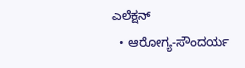ಎಲೆಕ್ಷನ್
  • ಆರೋಗ್ಯ-ಸೌಂದರ್ಯ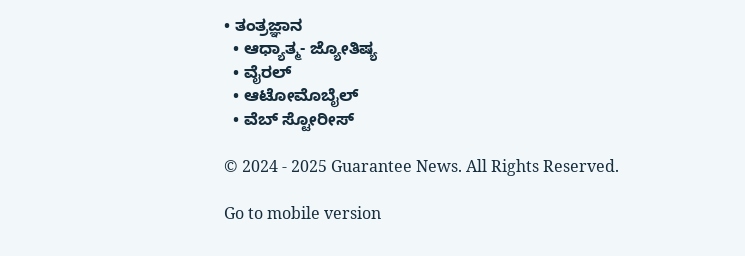• ತಂತ್ರಜ್ಞಾನ
  • ಆಧ್ಯಾತ್ಮ- ಜ್ಯೋತಿಷ್ಯ
  • ವೈರಲ್
  • ಆಟೋಮೊಬೈಲ್
  • ವೆಬ್ ಸ್ಟೋರೀಸ್

© 2024 - 2025 Guarantee News. All Rights Reserved.

Go to mobile version